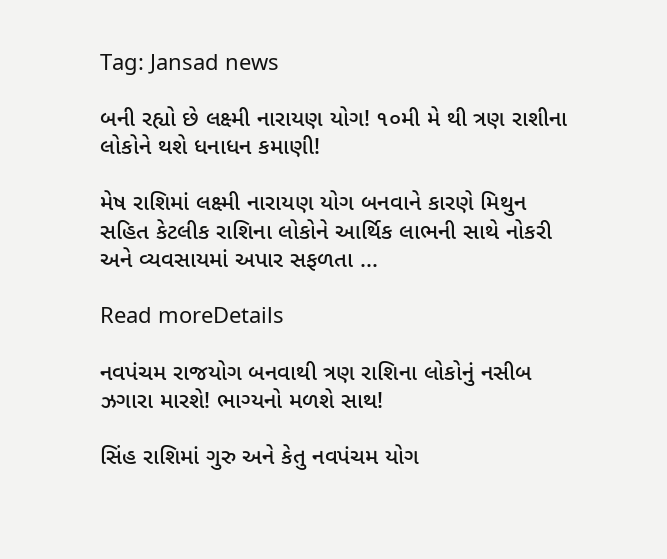Tag: Jansad news

બની રહ્યો છે લક્ષ્મી નારાયણ યોગ! ૧૦મી મે થી ત્રણ રાશીના લોકોને થશે ધનાધન કમાણી!

મેષ રાશિમાં લક્ષ્મી નારાયણ યોગ બનવાને કારણે મિથુન સહિત કેટલીક રાશિના લોકોને આર્થિક લાભની સાથે નોકરી અને વ્યવસાયમાં અપાર સફળતા ...

Read moreDetails

નવપંચમ રાજયોગ બનવાથી ત્રણ રાશિના લોકોનું નસીબ ઝગારા મારશે! ભાગ્યનો મળશે સાથ!

સિંહ રાશિમાં ગુરુ અને કેતુ નવપંચમ યોગ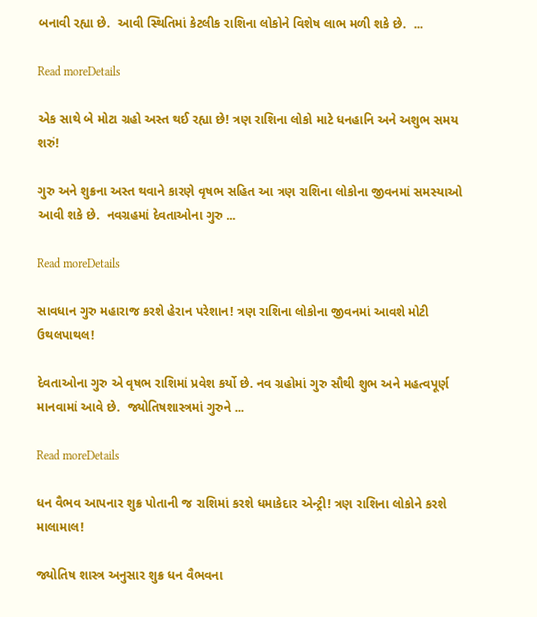બનાવી રહ્યા છે.  આવી સ્થિતિમાં કેટલીક રાશિના લોકોને વિશેષ લાભ મળી શકે છે.  ...

Read moreDetails

એક સાથે બે મોટા ગ્રહો અસ્ત થઈ રહ્યા છે! ત્રણ રાશિના લોકો માટે ધનહાનિ અને અશુભ સમય શરું!

ગુરુ અને શુક્રના અસ્ત થવાને કારણે વૃષભ સહિત આ ત્રણ રાશિના લોકોના જીવનમાં સમસ્યાઓ આવી શકે છે.  નવગ્રહમાં દેવતાઓના ગુરુ ...

Read moreDetails

સાવધાન ગુરુ મહારાજ કરશે હેરાન પરેશાન! ત્રણ રાશિના લોકોના જીવનમાં આવશે મોટી ઉથલપાથલ!

દેવતાઓના ગુરુ એ વૃષભ રાશિમાં પ્રવેશ કર્યો છે. નવ ગ્રહોમાં ગુરુ સૌથી શુભ અને મહત્વપૂર્ણ માનવામાં આવે છે.  જ્યોતિષશાસ્ત્રમાં ગુરુને ...

Read moreDetails

ધન વૈભવ આપનાર શુક્ર પોતાની જ રાશિમાં કરશે ધમાકેદાર એન્ટ્રી! ત્રણ રાશિના લોકોને કરશે માલામાલ!

જ્યોતિષ શાસ્ત્ર અનુસાર શુક્ર ધન વૈભવના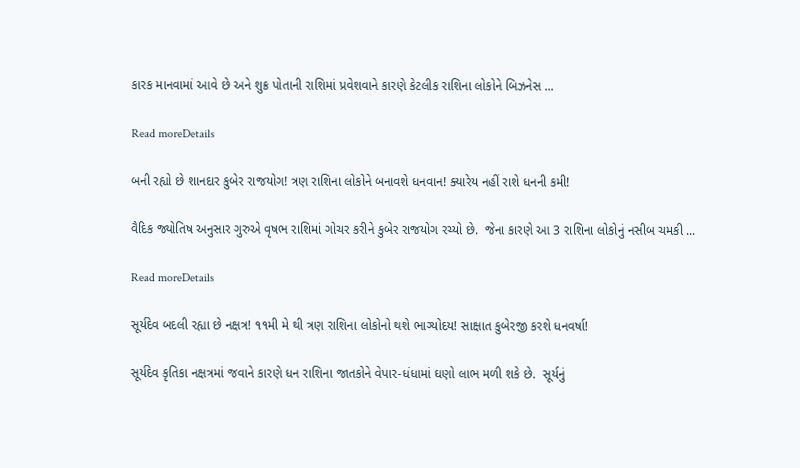કારક માનવામાં આવે છે અને શુક્ર પોતાની રાશિમાં પ્રવેશવાને કારણે કેટલીક રાશિના લોકોને બિઝનેસ ...

Read moreDetails

બની રહ્યો છે શાનદાર કુબેર રાજયોગ! ત્રણ રાશિના લોકોને બનાવશે ધનવાન! ક્યારેય નહીં રાશે ધનની કમી!

વૈદિક જ્યોતિષ અનુસાર ગુરુએ વૃષભ રાશિમાં ગોચર કરીને કુબેર રાજયોગ રચ્યો છે.  જેના કારણે આ 3 રાશિના લોકોનું નસીબ ચમકી ...

Read moreDetails

સૂર્યદેવ બદલી રહ્યા છે નક્ષત્ર! ૧૧મી મે થી ત્રણ રાશિના લોકોનો થશે ભાગ્યોદય! સાક્ષાત કુબેરજી કરશે ધનવર્ષા!

સૂર્યદેવ કૃતિકા નક્ષત્રમાં જવાને કારણે ધન રાશિના જાતકોને વેપાર-ધંધામાં ઘણો લાભ મળી શકે છે.  સૂર્યનું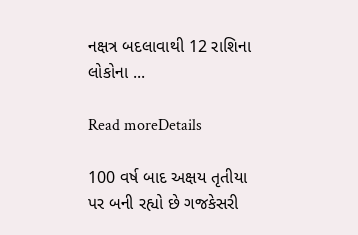નક્ષત્ર બદલાવાથી 12 રાશિના લોકોના ...

Read moreDetails

100 વર્ષ બાદ અક્ષય તૃતીયા પર બની રહ્યો છે ગજકેસરી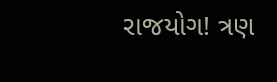રાજયોગ! ત્રણ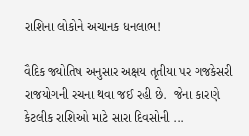રાશિના લોકોને અચાનક ધનલાભ!

વૈદિક જ્યોતિષ અનુસાર અક્ષય તૃતીયા પર ગજકેસરી રાજયોગની રચના થવા જઈ રહી છે.  જેના કારણે કેટલીક રાશિઓ માટે સારા દિવસોની ...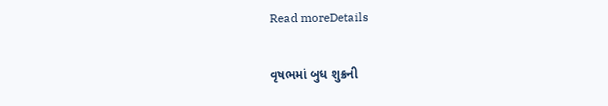Read moreDetails

વૃષભમાં બુધ શુક્રની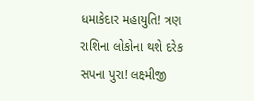ધમાકેદાર મહાયુતિ! ત્રણ રાશિના લોકોના થશે દરેક સપના પુરા! લક્ષ્મીજી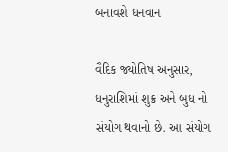બનાવશે ધનવાન

વૈદિક જ્યોતિષ અનુસાર, ધનુરાશિમાં શુક્ર અને બુધ નો સંયોગ થવાનો છે. આ સંયોગ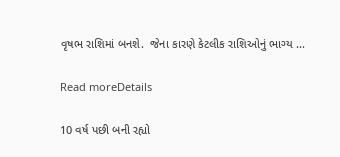વૃષભ રાશિમાં બનશે.  જેના કારણે કેટલીક રાશિઓનું ભાગ્ય ...

Read moreDetails

10 વર્ષ પછી બની રહ્યો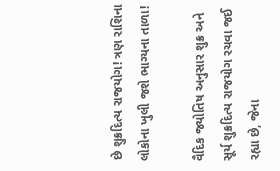છે શુક્રદિત્ય રાજયોગ! ત્રણ રાશિના લોકોના ખુલી જશે ભાગ્યના તાળા!

વૈદિક જ્યોતિષ અનુસાર શુક્ર અને સૂર્ય શુક્રદિત્ય રાજયોગ રચવા જઈ રહ્યા છે, જેના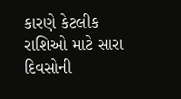કારણે કેટલીક રાશિઓ માટે સારા દિવસોની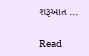શરૂઆત ...

Read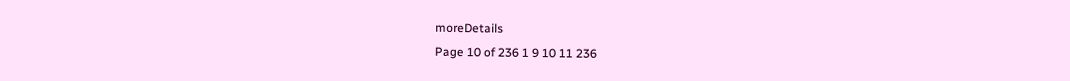moreDetails
Page 10 of 236 1 9 10 11 236